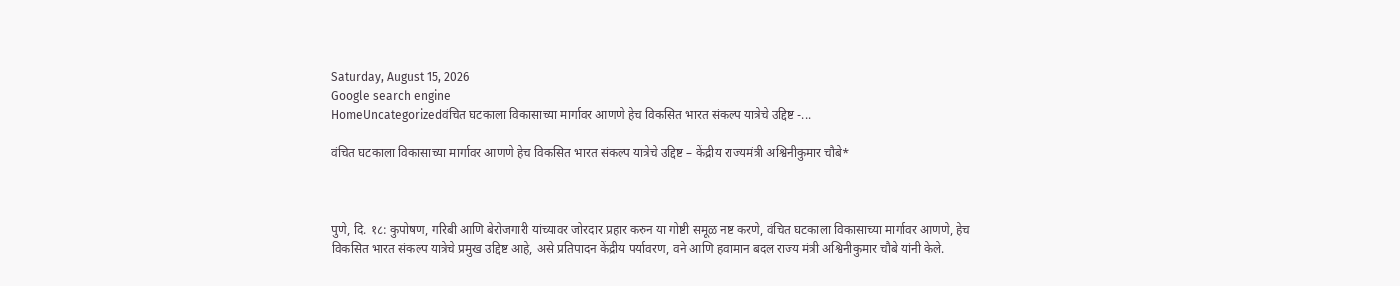Saturday, August 15, 2026
Google search engine
HomeUncategorizedवंचित घटकाला विकासाच्या मार्गावर आणणे हेच विकसित भारत संकल्प यात्रेचे उद्दिष्ट -...

वंचित घटकाला विकासाच्या मार्गावर आणणे हेच विकसित भारत संकल्प यात्रेचे उद्दिष्ट – केंद्रीय राज्यमंत्री अश्विनीकुमार चौबे*



पुणे, दि. १८: कुपोषण, गरिबी आणि बेरोजगारी यांच्यावर जोरदार प्रहार करुन या गोष्टी समूळ नष्ट करणे, वंचित घटकाला विकासाच्या मार्गावर आणणे, हेच विकसित भारत संकल्प यात्रेचे प्रमुख उद्दिष्ट आहे, असे प्रतिपादन केंद्रीय पर्यावरण, वने आणि हवामान बदल राज्य मंत्री अश्विनीकुमार चौबे यांनी केले.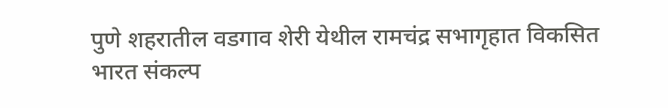पुणे शहरातील वडगाव शेरी येथील रामचंद्र सभागृहात विकसित भारत संकल्प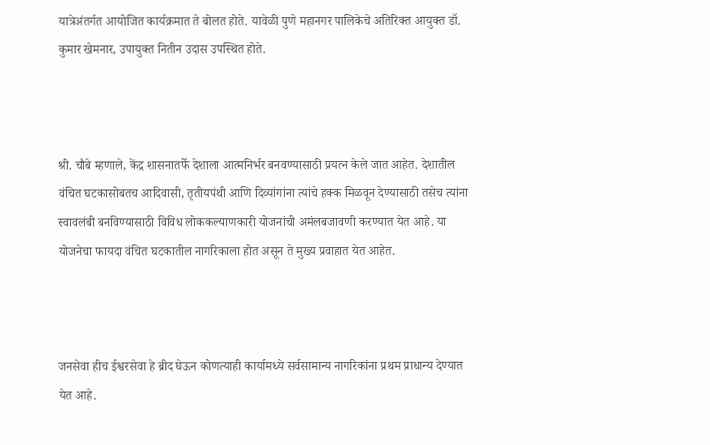यात्रेअंतर्गत आयोजित कार्यक्रमात ते बोलत होते. यावेळी पुणे महानगर पालिकेचे अतिरिक्त आयुक्त डॉ. कुमार खेमनार, उपायुक्त नितीन उदास उपस्थित होते.



श्री. चौबे म्हणाले, केंद्र शासनातर्फे देशाला आत्मनिर्भर बनवण्यासाठी प्रयत्न केले जात आहेत. देशातील वंचित घटकासोबतच आदिवासी, तृतीयपंथी आणि दिव्यांगांना त्यांचे हक्क मिळवून देण्यासाठी तसेच त्यांना स्वावलंबी बनविण्यासाठी विविध लोककल्याणकारी योजनांची अमंलबजावणी करण्यात येत आहे. या योजनेचा फायदा वंचित घटकातील नागरिकाला होत असून ते मुख्य प्रवाहात येत आहेत.



जनसेवा हीच ईश्वरसेवा हे ब्रीद घेऊन कोणत्याही कार्यामध्ये सर्वसामान्य नागरिकांना प्रथम प्राधान्य देण्यात येत आहे.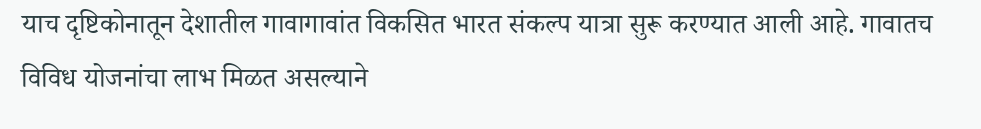याच दृष्टिकोनातून देशातील गावागावांत विकसित भारत संकल्प यात्रा सुरू करण्यात आली आहे. गावातच विविध योजनांचा लाभ मिळत असल्याने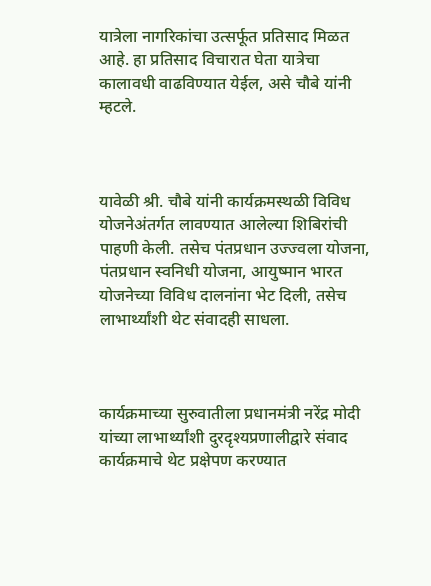यात्रेला नागरिकांचा उत्सर्फूत प्रतिसाद मिळत आहे. हा प्रतिसाद विचारात घेता यात्रेचा कालावधी वाढविण्यात येईल, असे चौबे यांनी म्हटले.



यावेळी श्री. चौबे यांनी कार्यक्रमस्थळी विविध योजनेअंतर्गत लावण्यात आलेल्या शिबिरांची पाहणी केली. तसेच पंतप्रधान उज्ज्वला योजना, पंतप्रधान स्वनिधी योजना, आयुष्मान भारत योजनेच्या विविध दालनांना भेट दिली, तसेच लाभार्थ्यांशी थेट संवादही साधला.



कार्यक्रमाच्या सुरुवातीला प्रधानमंत्री नरेंद्र मोदी यांच्या लाभार्थ्यांशी दुरदृश्यप्रणालीद्वारे संवाद कार्यक्रमाचे थेट प्रक्षेपण करण्यात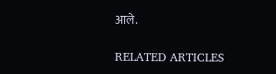आले.

RELATED ARTICLES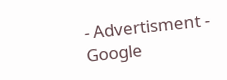- Advertisment -
Google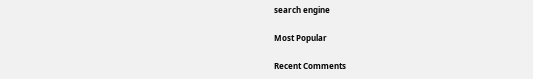search engine

Most Popular

Recent Comments